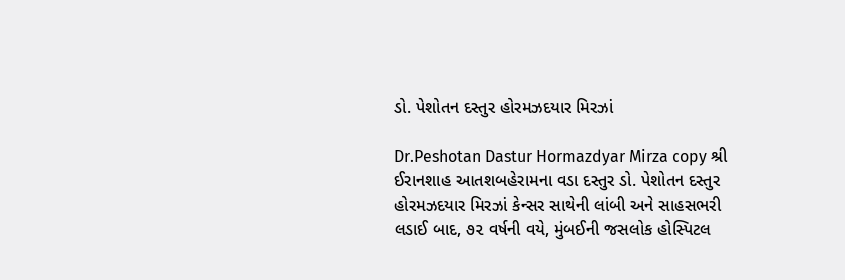ડો. પેશોતન દસ્તુર હોરમઝદયાર મિરઝાં

Dr.Peshotan Dastur Hormazdyar Mirza copy શ્રી ઈરાનશાહ આતશબહેરામના વડા દસ્તુર ડો. પેશોતન દસ્તુર હોરમઝદયાર મિરઝાં કેન્સર સાથેની લાંબી અને સાહસભરી લડાઈ બાદ, ૭૨ વર્ષની વયે, મુંબઈની જસલોક હોસ્પિટલ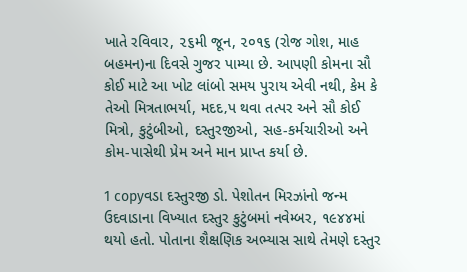ખાતે રવિવાર, ૨૬મી જૂન, ૨૦૧૬ (રોજ ગોશ, માહ બહમન)ના દિવસે ગુજર પામ્યા છે. આપણી કોમના સૌ કોઈ માટે આ ખોટ લાંબો સમય પુરાય એવી નથી, કેમ કે તેઓ મિત્રતાભર્યા, મદદ‚પ થવા તત્પર અને સૌ કોઈ મિત્રો, કુટુંબીઓ, દસ્તુરજીઓ, સહ-કર્મચારીઓ અને કોમ-પાસેથી પ્રેમ અને માન પ્રાપ્ત કર્યા છે.

1 copyવડા દસ્તુરજી ડો. પેશોતન મિરઝાંનો જન્મ ઉદવાડાના વિખ્યાત દસ્તુર કુટુંબમાં નવેમ્બર, ૧૯૪૪માં થયો હતો. પોતાના શૈક્ષણિક અભ્યાસ સાથે તેમણે દસ્તુર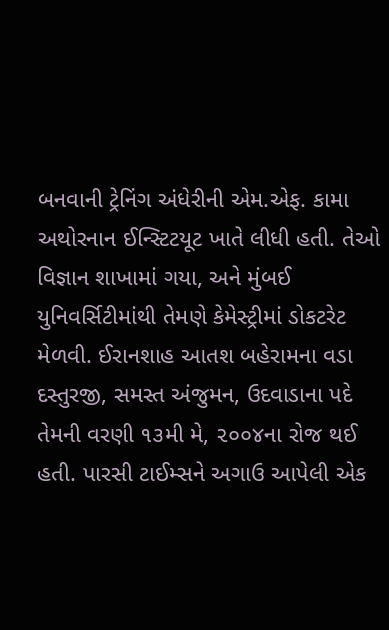બનવાની ટ્રેનિંગ અંધેરીની એમ.એફ. કામા અથોરનાન ઈન્સ્ટિટયૂટ ખાતે લીધી હતી. તેઓ વિજ્ઞાન શાખામાં ગયા, અને મુંબઈ યુનિવર્સિટીમાંથી તેમણે કેમેસ્ટ્રીમાં ડોકટરેટ મેળવી. ઈરાનશાહ આતશ બહેરામના વડા દસ્તુરજી, સમસ્ત અંજુમન, ઉદવાડાના પદે તેમની વરણી ૧૩મી મે, ૨૦૦૪ના રોજ થઈ હતી. પારસી ટાઈમ્સને અગાઉ આપેલી એક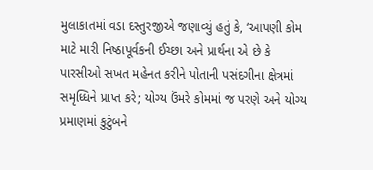મુલાકાતમાં વડા દસ્તુરજીએ જણાવ્યું હતું કે, ‘આપણી કોમ માટે મારી નિષ્ઠાપૂર્વકની ઈચ્છા અને પ્રાર્થના એ છે કે પારસીઓ સખત મહેનત કરીને પોતાની પસંદગીના ક્ષેત્રમાં સમૃધ્ધિને પ્રાપ્ત કરે; યોગ્ય ઉંમરે કોમમાં જ પરણે અને યોગ્ય પ્રમાણમાં કુટુંબને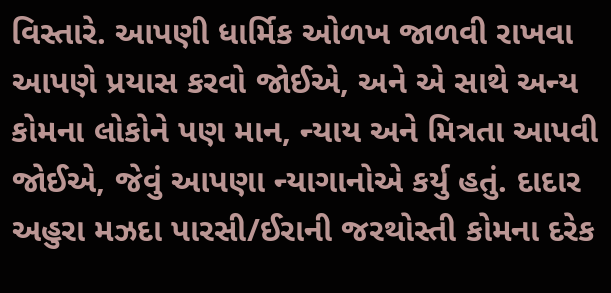વિસ્તારે. આપણી ધાર્મિક ઓળખ જાળવી રાખવા આપણે પ્રયાસ કરવો જોઈએ, અને એ સાથે અન્ય કોમના લોકોને પણ માન, ન્યાય અને મિત્રતા આપવી જોઈએ, જેવું આપણા ન્યાગાનોએ કર્યુ હતું. દાદાર અહુરા મઝદા પારસી/ઈરાની જરથોસ્તી કોમના દરેક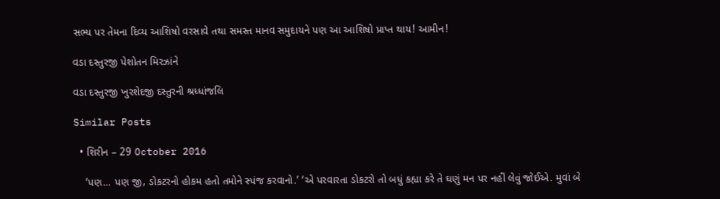સભ્ય પર તેમના દિવ્ય આશિષો વરસાવે તથા સમસ્ત માનવ સમુદાયને પણ આ આશિષો પ્રાપ્ત થાય! આમીન!

વડા દસ્તુરજી પેશોતન મિરઝાંને

વડા દસ્તુરજી ખુરશેદજી દસ્તુરની શ્રધ્ધાંજલિ

Similar Posts

  • શિરીન – 29 October 2016

    ‘પણ… પણ જી, ડોકટરનો હોકમ હતો તમોને સ્પંજ કરવાનો.’ ‘એ પરવારતા ડોકટરો તો બધું કહ્યા કરે તે ઘણું મન પર નહીં લેવું જોઈએ. મુવાં બે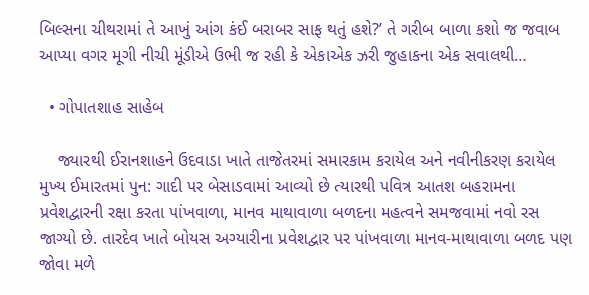બિલ્સના ચીથરામાં તે આખું આંગ કંઈ બરાબર સાફ થતું હશે?’ તે ગરીબ બાળા કશો જ જવાબ આપ્યા વગર મૂગી નીચી મૂંડીએ ઉભી જ રહી કે એકાએક ઝરી જુહાકના એક સવાલથી…

  • ગોપાતશાહ સાહેબ

    જ્યારથી ઈરાનશાહને ઉદવાડા ખાતે તાજેતરમાં સમારકામ કરાયેલ અને નવીનીકરણ કરાયેલ મુખ્ય ઈમારતમાં પુન: ગાદી પર બેસાડવામાં આવ્યો છે ત્યારથી પવિત્ર આતશ બહરામના પ્રવેશદ્વારની રક્ષા કરતા પાંખવાળા, માનવ માથાવાળા બળદના મહત્વને સમજવામાં નવો રસ જાગ્યો છે. તારદેવ ખાતે બોયસ અગ્યારીના પ્રવેશદ્વાર પર પાંખવાળા માનવ-માથાવાળા બળદ પણ જોવા મળે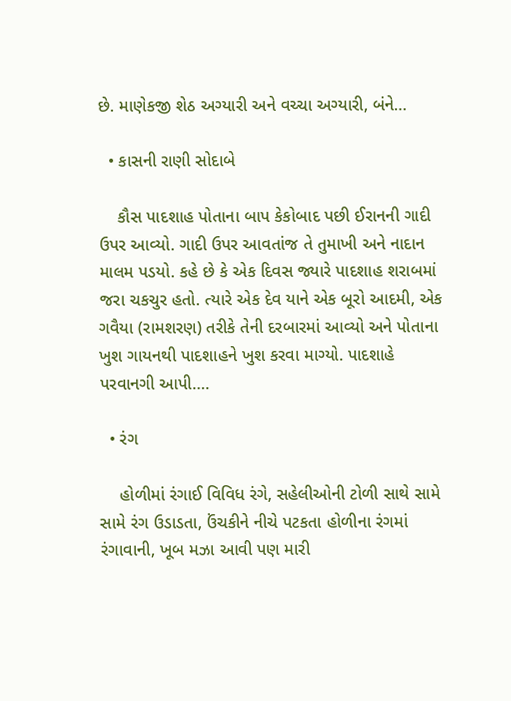છે. માણેકજી શેઠ અગ્યારી અને વચ્ચા અગ્યારી, બંને…

  • કાસની રાણી સોદાબે

    કૌસ પાદશાહ પોતાના બાપ કેકોબાદ પછી ઈરાનની ગાદી ઉપર આવ્યો. ગાદી ઉપર આવતાંજ તે તુમાખી અને નાદાન માલમ પડયો. કહે છે કે એક દિવસ જ્યારે પાદશાહ શરાબમાં જરા ચકચુર હતો. ત્યારે એક દેવ યાને એક બૂરો આદમી, એક ગવૈયા (રામશરણ) તરીકે તેની દરબારમાં આવ્યો અને પોતાના ખુશ ગાયનથી પાદશાહને ખુશ કરવા માગ્યો. પાદશાહે પરવાનગી આપી….

  • રંગ

    હોળીમાં રંગાઈ વિવિધ રંગે, સહેલીઓની ટોળી સાથે સામે સામે રંગ ઉડાડતા, ઉંચકીને નીચે પટકતા હોળીના રંગમાં રંગાવાની, ખૂબ મઝા આવી પણ મારી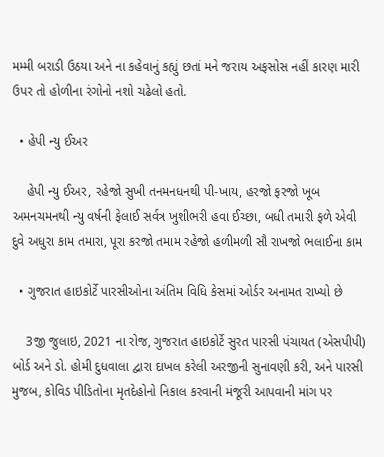મમ્મી બરાડી ઉઠયા અને ના કહેવાનું કહ્યું છતાં મને જરાય અફસોસ નહીં કારણ મારી ઉપર તો હોળીના રંગોનો નશો ચઢેલો હતો.

  • હેપી ન્યુ ઈઅર

    હેપી ન્યુ ઈઅર, રહેજો સુખી તનમનધનથી પી-ખાય, હરજો ફરજો ખૂબ અમનચમનથી ન્યુ વર્ષની ફેલાઈ સર્વત્ર ખુશીભરી હવા ઈચ્છા, બધી તમારી ફળે એવી દુવે અધુરા કામ તમારા, પૂરા કરજો તમામ રહેજો હળીમળી સૌ રાખજો ભલાઈના કામ

  • ગુજરાત હાઇકોર્ટે પારસીઓના અંતિમ વિધિ કેસમાં ઓર્ડર અનામત રાખ્યો છે

    3જી જુલાઇ, 2021 ના રોજ, ગુજરાત હાઇકોર્ટે સુરત પારસી પંચાયત (એસપીપી) બોર્ડ અને ડો. હોમી દુધવાલા દ્વારા દાખલ કરેલી અરજીની સુનાવણી કરી, અને પારસી મુજબ, કોવિડ પીડિતોના મૃતદેહોનો નિકાલ કરવાની મંજૂરી આપવાની માંગ પર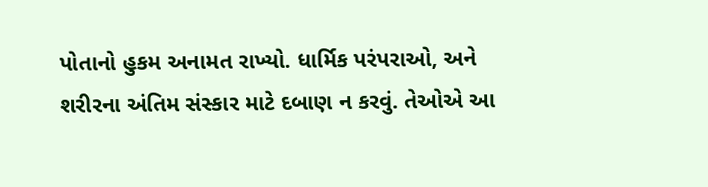પોતાનો હુકમ અનામત રાખ્યો. ધાર્મિક પરંપરાઓ, અને શરીરના અંતિમ સંસ્કાર માટે દબાણ ન કરવું. તેઓએ આ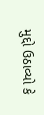મુદ્દો ઉઠાવ્યો કે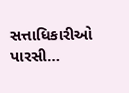સત્તાધિકારીઓ પારસી…